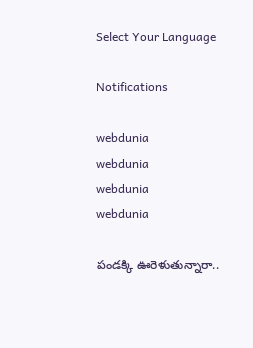Select Your Language

Notifications

webdunia
webdunia
webdunia
webdunia

పండక్కి ఊరెళుతున్నారా..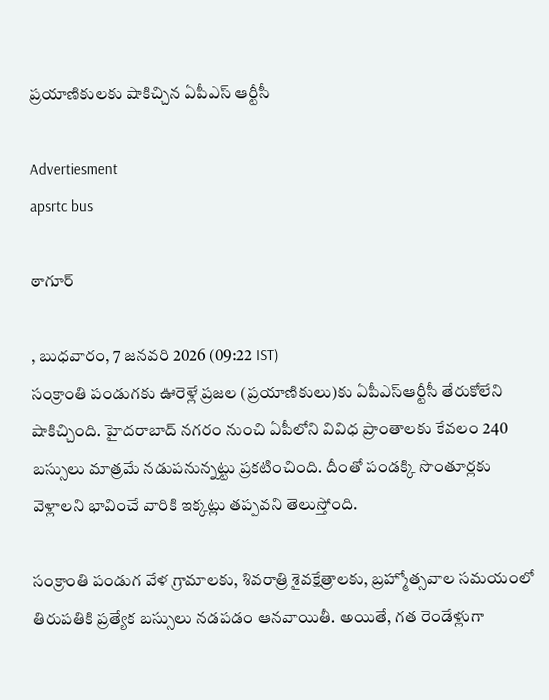ప్రయాణికులకు షాకిచ్చిన ఏపీఎస్ ఆర్టీసీ

Advertiesment
apsrtc bus

ఠాగూర్

, బుధవారం, 7 జనవరి 2026 (09:22 IST)
సంక్రాంతి పండుగకు ఊరెళ్లే ప్రజల (ప్రయాణికులు)కు ఏపీఎస్ఆర్టీసీ తేరుకోలేని షాకిచ్చింది. హైదరాబాద్ నగరం నుంచి ఏపీలోని వివిధ ప్రాంతాలకు కేవలం 240 బస్సులు మాత్రమే నడుపనున్నట్టు ప్రకటించింది. దీంతో పండక్కి సొంతూర్లకు వెళ్లాలని భావించే వారికి ఇక్కట్లు తప్పవని తెలుస్తోంది.

సంక్రాంతి పండుగ వేళ గ్రామాలకు, శివరాత్రి శైవక్షేత్రాలకు, బ్రహ్మోత్సవాల సమయంలో తిరుపతికి ప్రత్యేక బస్సులు నడపడం ఆనవాయితీ. అయితే, గత రెండేళ్లుగా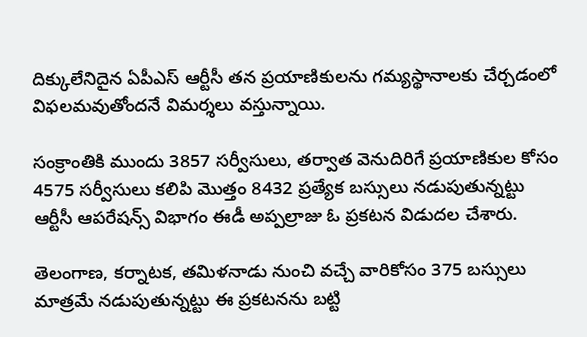దిక్కులేనిదైన ఏపీఎస్ ఆర్టీసీ తన ప్రయాణికులను గమ్యస్థానాలకు చేర్చడంలో విఫలమవుతోందనే విమర్శలు వస్తున్నాయి.

సంక్రాంతికి ముందు 3857 సర్వీసులు, తర్వాత వెనుదిరిగే ప్రయాణికుల కోసం 4575 సర్వీసులు కలిపి మొత్తం 8432 ప్రత్యేక బస్సులు నడుపుతున్నట్టు ఆర్టీసీ ఆపరేషన్స్ విభాగం ఈడీ అప్పల్రాజు ఓ ప్రకటన విడుదల చేశారు.

తెలంగాణ, కర్నాటక, తమిళనాడు నుంచి వచ్చే వారికోసం 375 బస్సులు మాత్రమే నడుపుతున్నట్టు ఈ ప్రకటనను బట్టి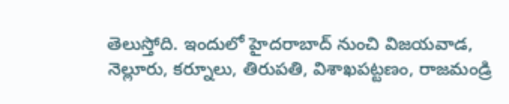తెలుస్తోది. ఇందులో హైదరాబాద్ నుంచి విజయవాడ, నెల్లూరు, కర్నూలు, తిరుపతి, విశాఖపట్టణం, రాజమండ్రి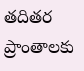తదితర ప్రాంతాలకు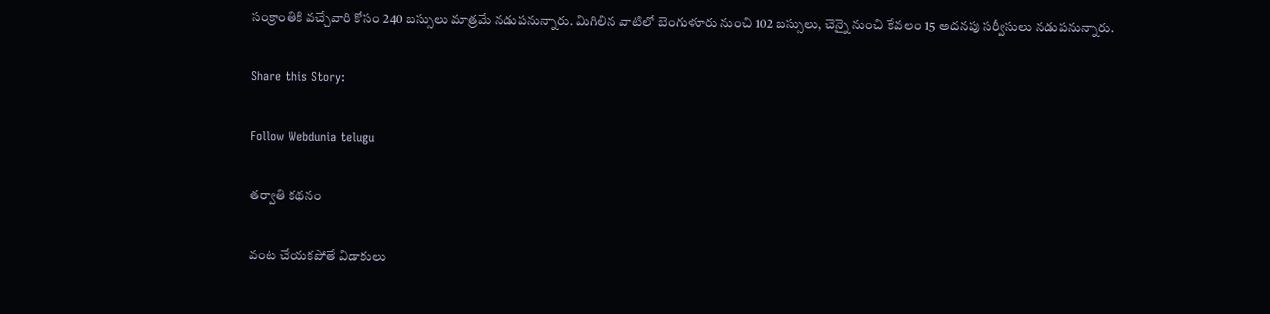సంక్రాంతికి వచ్చేవారి కోసం 240 బస్సులు మాత్రమే నడుపనున్నారు. మిగిలిన వాటిలో బెంగుళూరు నుంచి 102 బస్సులు, చెన్నై నుంచి కేవలం 15 అదనపు సర్వీసులు నడుపనున్నారు.

Share this Story:

Follow Webdunia telugu

తర్వాతి కథనం

వంట చేయకపోతే విడాకులు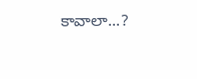కావాలా...?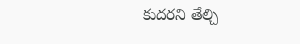కుదరని తేల్చి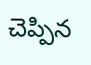చెప్పిన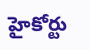హైకోర్టు